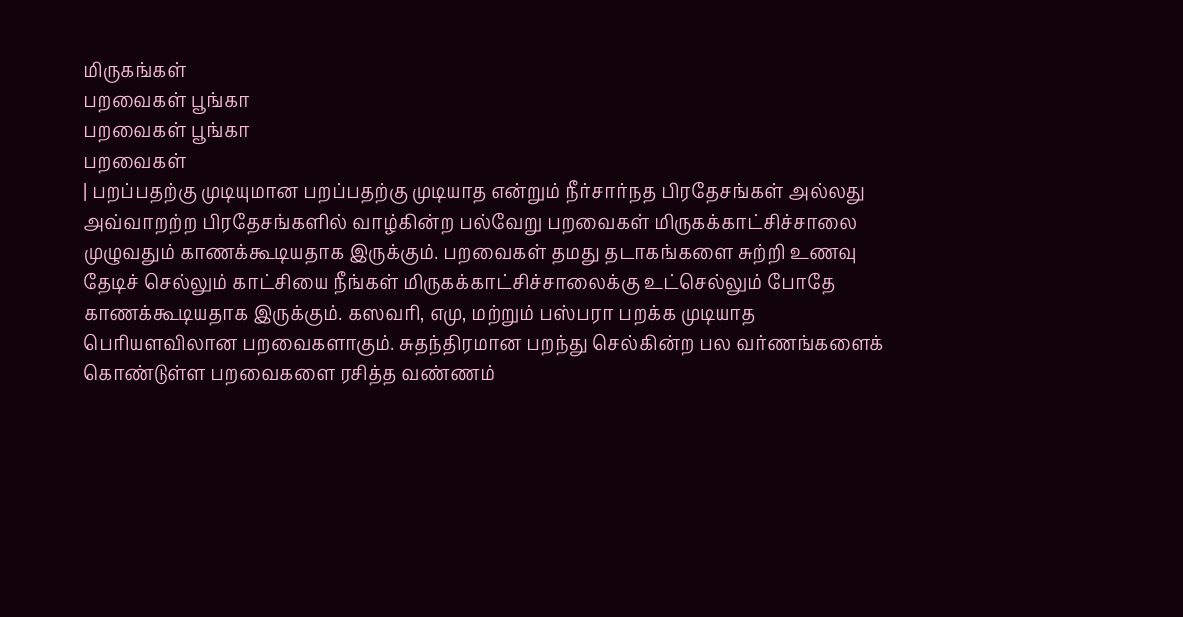மிருகங்கள்
பறவைகள் பூங்கா
பறவைகள் பூங்கா
பறவைகள்
| பறப்பதற்கு முடியுமான பறப்பதற்கு முடியாத என்றும் நீர்சார்நத பிரதேசங்கள் அல்லது அவ்வாறற்ற பிரதேசங்களில் வாழ்கின்ற பல்வேறு பறவைகள் மிருகக்காட்சிச்சாலை முழுவதும் காணக்கூடியதாக இருக்கும். பறவைகள் தமது தடாகங்களை சுற்றி உணவு தேடிச் செல்லும் காட்சியை நீங்கள் மிருகக்காட்சிச்சாலைக்கு உட்செல்லும் போதே காணக்கூடியதாக இருக்கும். கஸவரி, எமு, மற்றும் பஸ்பரா பறக்க முடியாத பெரியளவிலான பறவைகளாகும். சுதந்திரமான பறந்து செல்கின்ற பல வர்ணங்களைக் கொண்டுள்ள பறவைகளை ரசித்த வண்ணம்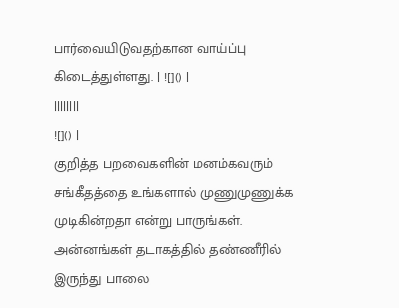பார்வையிடுவதற்கான வாய்ப்பு கிடைத்துள்ளது. | ![]() |
||||||||
![]() |
குறித்த பறவைகளின் மனம்கவரும் சங்கீதத்தை உங்களால் முணுமுணுக்க முடிகின்றதா என்று பாருங்கள். அன்னங்கள் தடாகத்தில் தண்ணீரில் இருந்து பாலை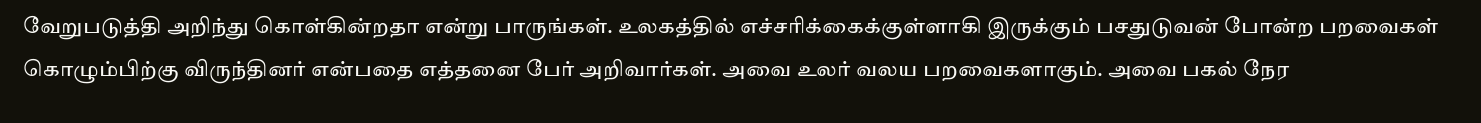வேறுபடுத்தி அறிந்து கொள்கின்றதா என்று பாருங்கள். உலகத்தில் எச்சரிக்கைக்குள்ளாகி இருக்கும் பசதுடுவன் போன்ற பறவைகள் கொழும்பிற்கு விருந்தினர் என்பதை எத்தனை பேர் அறிவார்கள். அவை உலர் வலய பறவைகளாகும். அவை பகல் நேர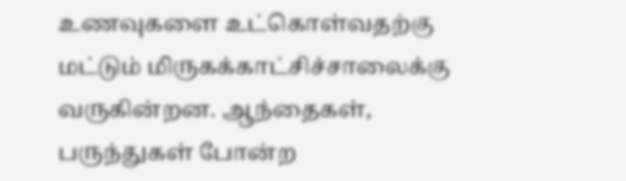உணவுகளை உட்கொள்வதற்கு மட்டும் மிருகக்காட்சிச்சாலைக்கு வருகின்றன. ஆந்தைகள், பருந்துகள் போன்ற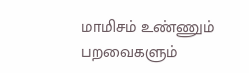மாமிசம் உண்ணும் பறவைகளும்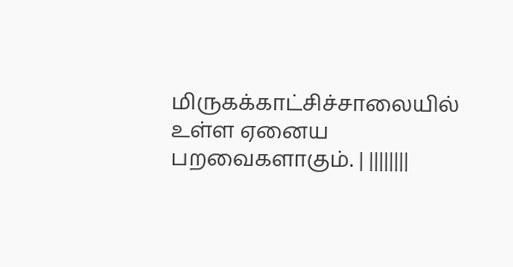மிருகக்காட்சிச்சாலையில் உள்ள ஏனைய பறவைகளாகும். | ||||||||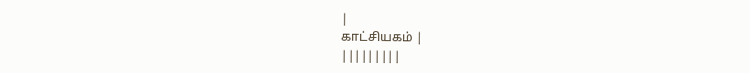|
காட்சியகம் |
|||||||||